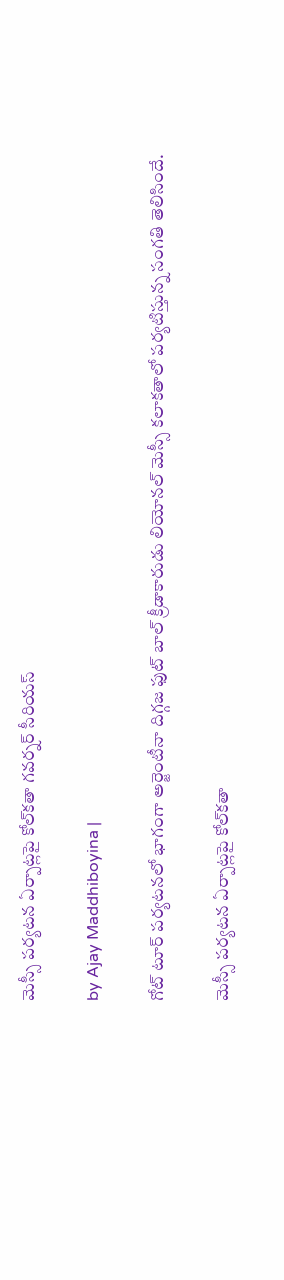మెస్సీ పర్యటన ఏర్పాట్లపై కోల్‌కతా గవర్నర్‌ సీరియస్‌

by Ajay Maddhiboyina |

గోట్ టూర్ ప‌ర్య‌ట‌న‌లో భాగంగా అర్జెంటీనా దిగ్గ‌జ ఫుట్ బాల్ క్రీడాకారుడు లియోన‌ల్ మెస్సీ క‌లాక‌తాలో ప‌ర్య‌టిస్తున్న సంగ‌తి తెలిసిందే.

మెస్సీ పర్యటన ఏర్పాట్లపై కోల్‌కతా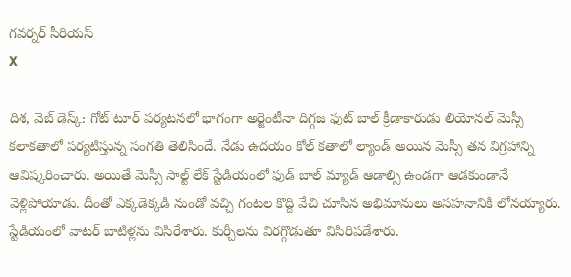గవర్నర్‌ సీరియస్‌
X

దిశ, వెబ్ డెస్క్: గోట్ టూర్ ప‌ర్య‌ట‌న‌లో భాగంగా అర్జెంటీనా దిగ్గ‌జ ఫుట్ బాల్ క్రీడాకారుడు లియోన‌ల్ మెస్సీ క‌లాక‌తాలో ప‌ర్య‌టిస్తున్న సంగ‌తి తెలిసిందే. నేడు ఉద‌యం కోల్ క‌తాలో ల్యాండ్ అయిన మెస్సీ త‌న విగ్ర‌హాన్ని ఆవిష్క‌రించారు. అయితే మెస్సీ సాల్ట్ లేక్ స్టేడియంలో ఫుడ్ బాల్ మ్యాడ్ ఆడాల్సి ఉండగా ఆడ‌కుండానే వెళ్లిపోయాడు. దీంతో ఎక్క‌డెక్క‌డి నుండో వ‌చ్చి గంట‌ల కొద్ది వేచి చూసిన అభిమానులు అస‌హ‌నానికి లోన‌య్యారు. స్టేడియంలో వాట‌ర్ బాటిళ్ల‌ను విసిరేశారు. కుర్చీల‌ను విర‌గ్గొడుతూ విసిరిప‌డేశారు.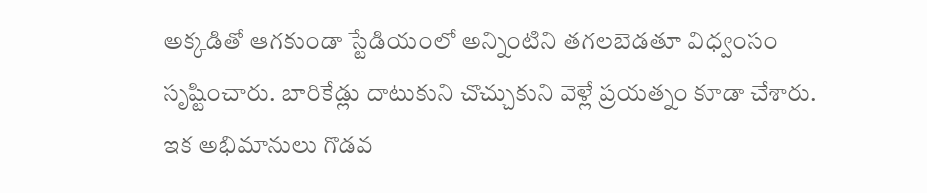అక్క‌డితో ఆగ‌కుండా స్టేడియంలో అన్నింటిని త‌గ‌ల‌బెడ‌తూ విధ్వంసం సృష్టించారు. బారికేడ్లు దాటుకుని చొచ్చుకుని వెళ్లే ప్ర‌య‌త్నం కూడా చేశారు. ఇక అభిమానులు గొడ‌వ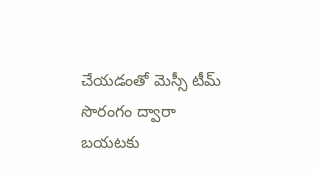చేయ‌డంతో మెస్సీ టీమ్ సొరంగం ద్వారా బ‌య‌ట‌కు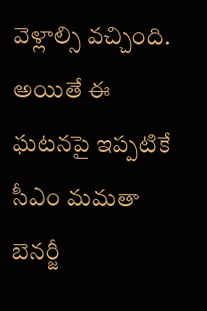వెళ్లాల్సి వ‌చ్చింది. అయితే ఈ ఘ‌ట‌న‌పై ఇప్ప‌టికే సీఎం మ‌మ‌తా బెన‌ర్జీ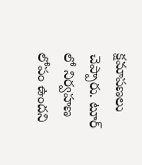క్ష‌మాప‌ణ‌లు చెప్పారు. టూర్ లో నిర్వ‌హ‌ణ లోపం ఉంద‌ని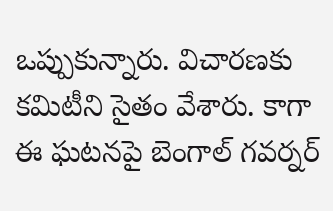ఒప్పుకున్నారు. విచార‌ణ‌కు క‌మిటీని సైతం వేశారు. కాగా ఈ ఘ‌ట‌న‌పై బెంగాల్ గ‌వ‌ర్న‌ర్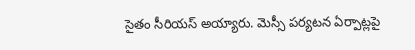సైతం సీరియ‌స్ అయ్యారు. మెస్సీ ప‌ర్య‌ట‌న ఏర్పాట్ల‌పై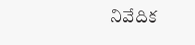నివేదిక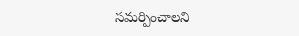స‌మ‌ర్పించాల‌ని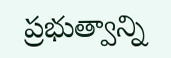ప్ర‌భుత్వాన్ని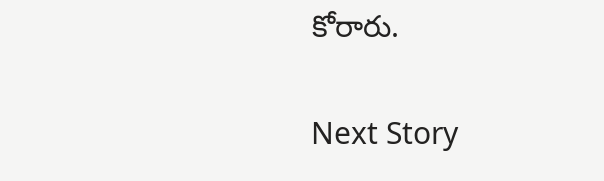కోరారు.

Next Story